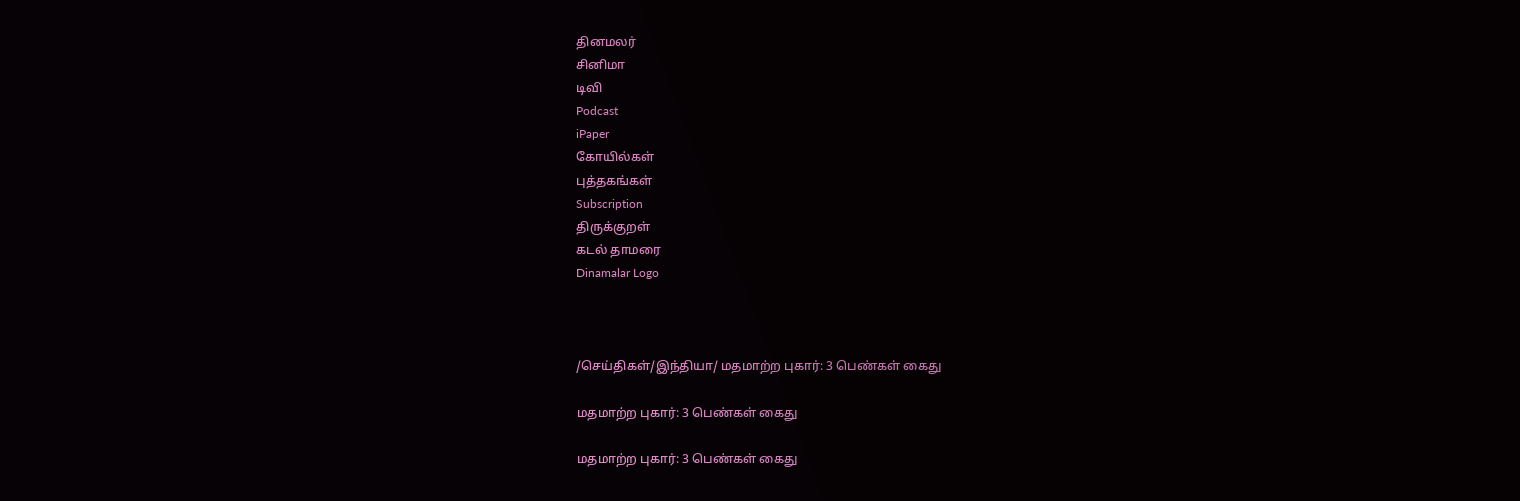தினமலர்
சினிமா
டிவி
Podcast
iPaper
கோயில்கள்
புத்தகங்கள்
Subscription
திருக்குறள்
கடல் தாமரை
Dinamalar Logo



/செய்திகள்/இந்தியா/ மதமாற்ற புகார்: 3 பெண்கள் கைது

மதமாற்ற புகார்: 3 பெண்கள் கைது

மதமாற்ற புகார்: 3 பெண்கள் கைது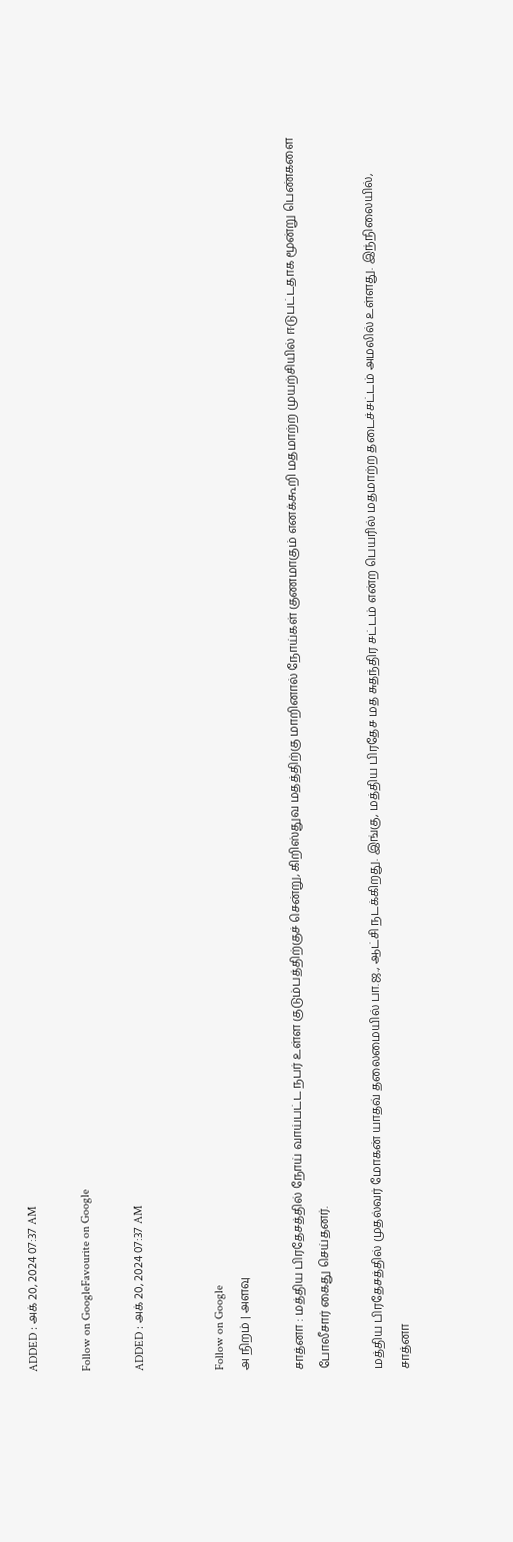ADDED : அக் 20, 2024 07:37 AM

Follow on GoogleFavourite on Google

ADDED : அக் 20, 2024 07:37 AM


Follow on Google
அ நிறம் | அளவு

சாத்னா : மத்திய பிரதேசத்தில் நோய் வாய்பட்ட நபர் உள்ள குடும்பத்திற்குச் சென்று, கிறிஸ்துவ மதத்திற்கு மாறினால் நோய்கள் குணமாகும் எனக்கூறி மதமாற்ற முயற்சியில் ஈடுபட்டதாக மூன்று பெண்களை போலீசார் கைது செய்தனர்.

மத்திய பிரதேசத்தில் முதல்வர் மோகன் யாதவ் தலைமையில் பா.ஜ., ஆட்சி நடக்கிறது. இங்கு, மத்திய பிரதேச மத சுதந்திர சட்டம் என்ற பெயரில் மதமாற்ற தடைச்சட்டம் அமலில் உள்ளது. இந்நிலையில், சாத்னா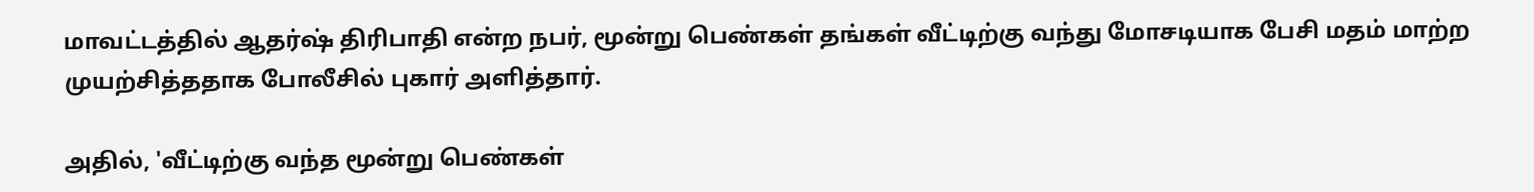மாவட்டத்தில் ஆதர்ஷ் திரிபாதி என்ற நபர், மூன்று பெண்கள் தங்கள் வீட்டிற்கு வந்து மோசடியாக பேசி மதம் மாற்ற முயற்சித்ததாக போலீசில் புகார் அளித்தார்.

அதில், 'வீட்டிற்கு வந்த மூன்று பெண்கள்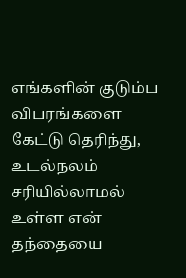எங்களின் குடும்ப விபரங்களை கேட்டு தெரிந்து, உடல்நலம் சரியில்லாமல் உள்ள என் தந்தையை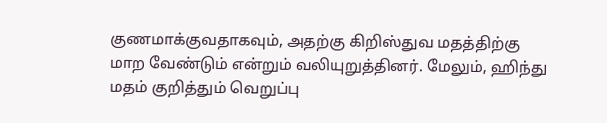குணமாக்குவதாகவும், அதற்கு கிறிஸ்துவ மதத்திற்கு மாற வேண்டும் என்றும் வலியுறுத்தினர். மேலும், ஹிந்து மதம் குறித்தும் வெறுப்பு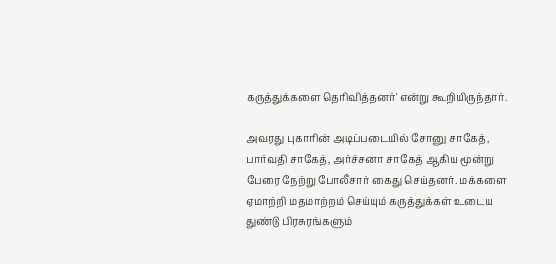கருத்துக்களை தெரிவித்தனர்' என்று கூறியிருந்தார்.

அவரது புகாரின் அடிப்படையில் சோனு சாகேத், பார்வதி சாகேத், அர்ச்சனா சாகேத் ஆகிய மூன்று பேரை நேற்று போலீசார் கைது செய்தனர். மக்களை ஏமாற்றி மதமாற்றம் செய்யும் கருத்துக்கள் உடைய துண்டு பிரசுரங்களும்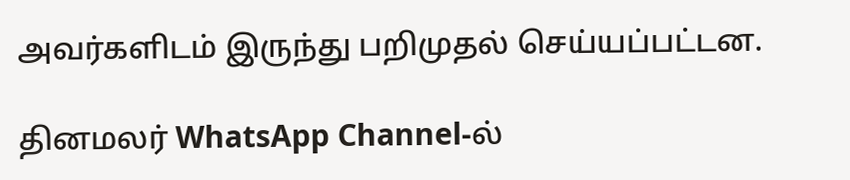அவர்களிடம் இருந்து பறிமுதல் செய்யப்பட்டன.

தினமலர் WhatsApp Channel-ல்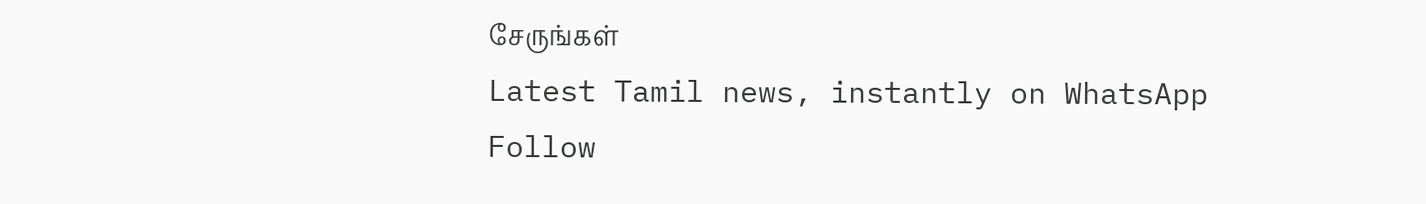சேருங்கள்
Latest Tamil news, instantly on WhatsApp
Follow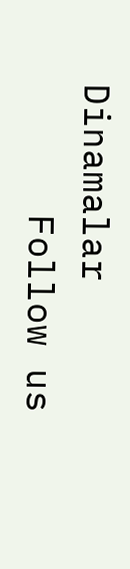Dinamalar
      Follow us